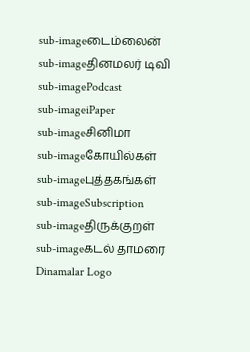sub-imageடைம்லைன்
sub-imageதினமலர் டிவி
sub-imagePodcast
sub-imageiPaper
sub-imageசினிமா
sub-imageகோயில்கள்
sub-imageபுத்தகங்கள்
sub-imageSubscription
sub-imageதிருக்குறள்
sub-imageகடல் தாமரை
Dinamalar Logo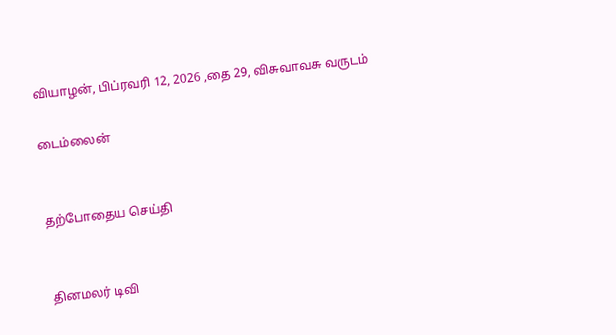வியாழன், பிப்ரவரி 12, 2026 ,தை 29, விசுவாவசு வருடம்

டைம்லைன்


தற்போதைய செய்தி


தினமலர் டிவி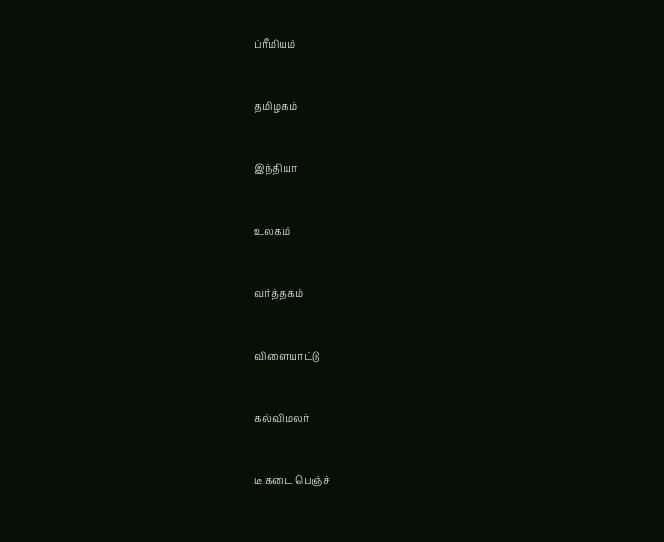ப்ரீமியம்


தமிழகம்


இந்தியா


உலகம்


வர்த்தகம்


விளையாட்டு


கல்விமலர்


டீ கடை பெஞ்ச்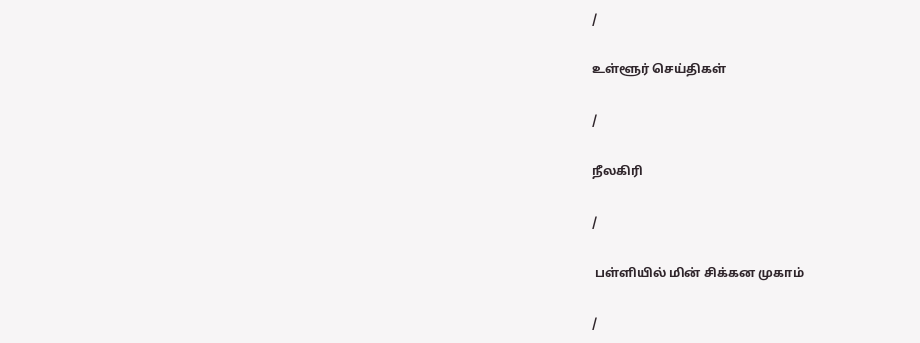/

உள்ளூர் செய்திகள்

/

நீலகிரி

/

 பள்ளியில் மின் சிக்கன முகாம்

/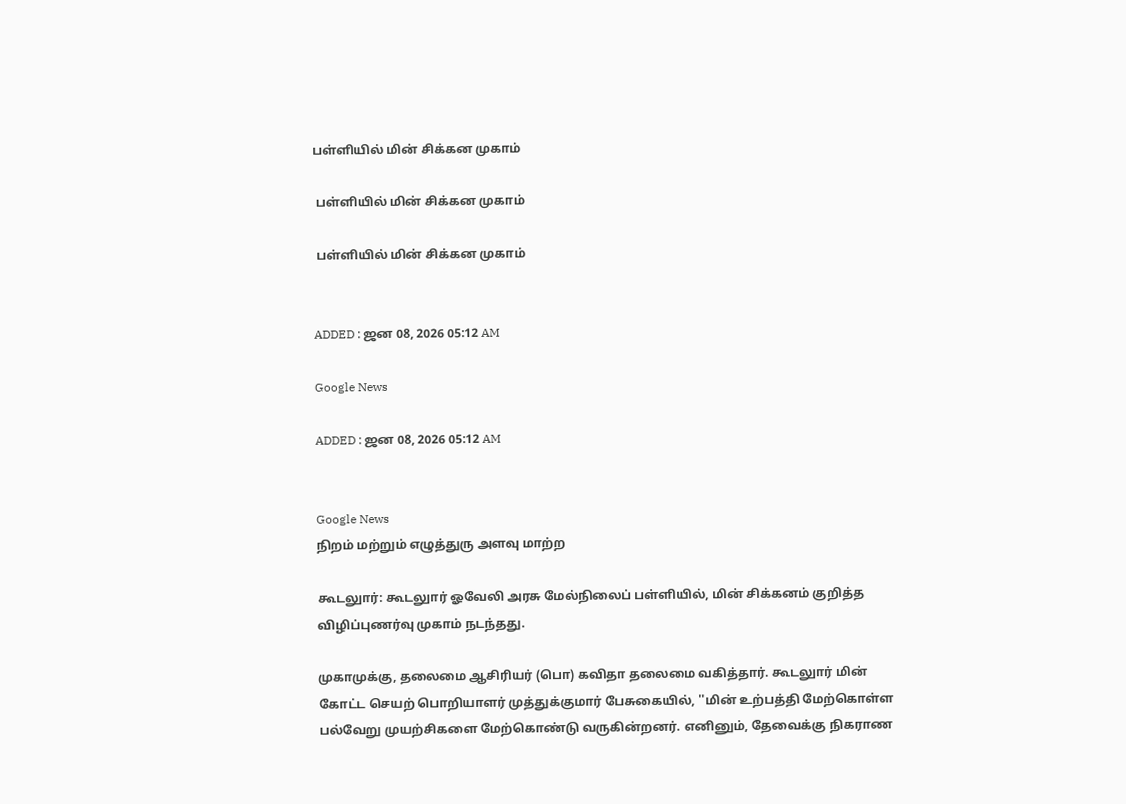பள்ளியில் மின் சிக்கன முகாம்

 பள்ளியில் மின் சிக்கன முகாம்

 பள்ளியில் மின் சிக்கன முகாம்


ADDED : ஜன 08, 2026 05:12 AM

Google News

ADDED : ஜன 08, 2026 05:12 AM


Google News
நிறம் மற்றும் எழுத்துரு அளவு மாற்ற

கூடலுார்: கூடலுார் ஓவேலி அரசு மேல்நிலைப் பள்ளியில், மின் சிக்கனம் குறித்த விழிப்புணர்வு முகாம் நடந்தது.

முகாமுக்கு, தலைமை ஆசிரியர் (பொ) கவிதா தலைமை வகித்தார். கூடலுார் மின் கோட்ட செயற் பொறியாளர் முத்துக்குமார் பேசுகையில், ''மின் உற்பத்தி மேற்கொள்ள பல்வேறு முயற்சிகளை மேற்கொண்டு வருகின்றனர். எனினும், தேவைக்கு நிகராண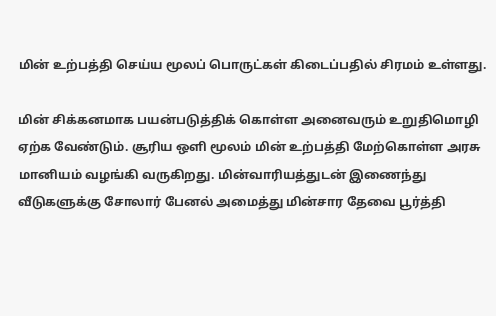மின் உற்பத்தி செய்ய மூலப் பொருட்கள் கிடைப்பதில் சிரமம் உள்ளது.

மின் சிக்கனமாக பயன்படுத்திக் கொள்ள அனைவரும் உறுதிமொழி ஏற்க வேண்டும். சூரிய ஒளி மூலம் மின் உற்பத்தி மேற்கொள்ள அரசு மானியம் வழங்கி வருகிறது. மின்வாரியத்துடன் இணைந்து வீடுகளுக்கு சோலார் பேனல் அமைத்து மின்சார தேவை பூர்த்தி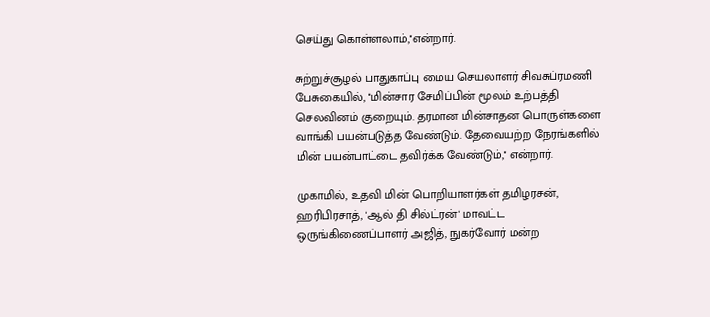செய்து கொள்ளலாம்,''என்றார்.

சுற்றுச்சூழல் பாதுகாப்பு மைய செயலாளர் சிவசுப்ரமணி பேசுகையில், ''மின்சார சேமிப்பின் மூலம் உற்பத்தி செலவினம் குறையும். தரமான மின்சாதன பொருள்களை வாங்கி பயன்படுத்த வேண்டும். தேவையற்ற நேரங்களில் மின் பயன்பாட்டை தவிர்க்க வேண்டும்,'' என்றார்.

முகாமில், உதவி மின் பொறியாளர்கள் தமிழரசன், ஹரிபிரசாத், 'ஆல் தி சில்ட்ரன்' மாவட்ட ஒருங்கிணைப்பாளர் அஜித், நுகர்வோர் மன்ற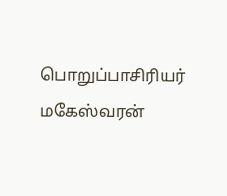பொறுப்பாசிரியர் மகேஸ்வரன்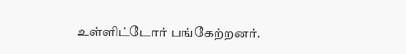உள்ளிட்டோர் பங்கேற்றனர்.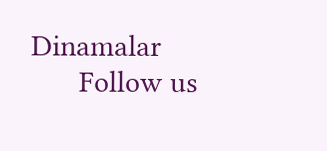Dinamalar
      Follow us